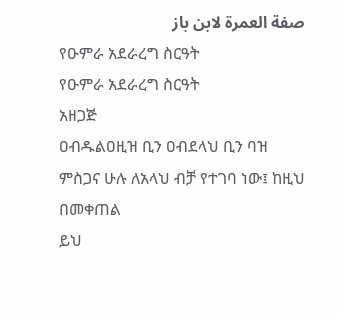صفة العمرة لابن باز
የዑምራ አደራረግ ስርዓት
የዑምራ አደራረግ ስርዓት
አዘጋጅ
ዐብዱልዐዚዝ ቢን ዐብደላህ ቢን ባዝ
ምስጋና ሁሉ ለአላህ ብቻ የተገባ ነው፤ ከዚህ በመቀጠል
ይህ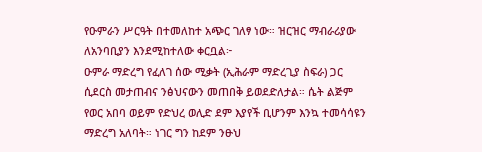የዑምራን ሥርዓት በተመለከተ አጭር ገለፃ ነው። ዝርዝር ማብራሪያው ለአንባቢያን እንደሚከተለው ቀርቧል፦
ዑምራ ማድረግ የፈለገ ሰው ሚቃት (ኢሕራም ማድረጊያ ስፍራ) ጋር ሲደርስ መታጠብና ንፅህናውን መጠበቅ ይወደድለታል። ሴት ልጅም የወር አበባ ወይም የድህረ ወሊድ ደም እያየች ቢሆንም እንኳ ተመሳሳዩን ማድረግ አለባት። ነገር ግን ከደም ንፁህ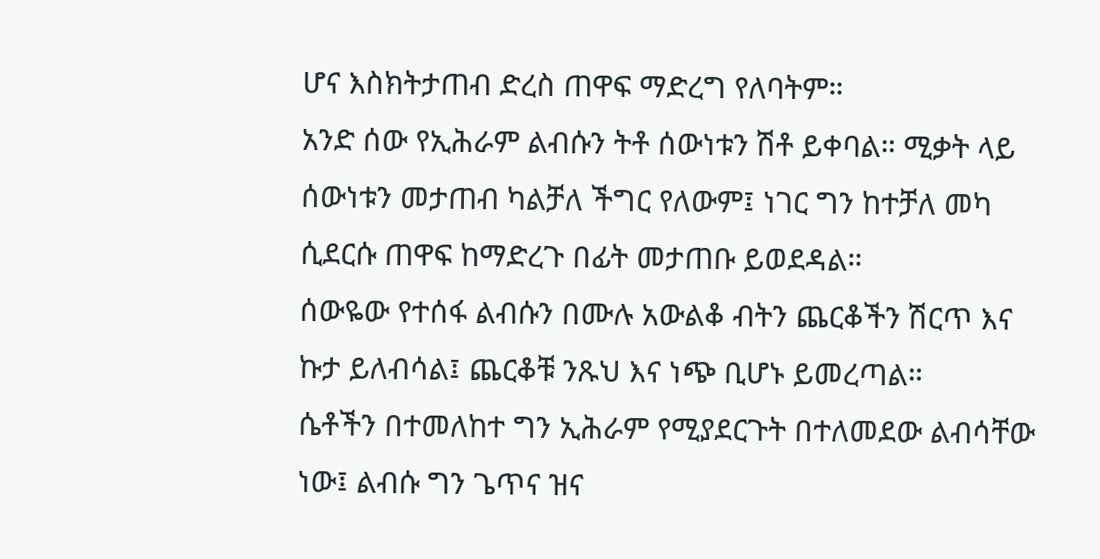ሆና እስክትታጠብ ድረስ ጠዋፍ ማድረግ የለባትም።
አንድ ሰው የኢሕራም ልብሱን ትቶ ሰውነቱን ሽቶ ይቀባል። ሚቃት ላይ ሰውነቱን መታጠብ ካልቻለ ችግር የለውም፤ ነገር ግን ከተቻለ መካ ሲደርሱ ጠዋፍ ከማድረጉ በፊት መታጠቡ ይወደዳል።
ሰውዬው የተሰፋ ልብሱን በሙሉ አውልቆ ብትን ጨርቆችን ሽርጥ እና ኩታ ይለብሳል፤ ጨርቆቹ ንጹህ እና ነጭ ቢሆኑ ይመረጣል።
ሴቶችን በተመለከተ ግን ኢሕራም የሚያደርጉት በተለመደው ልብሳቸው ነው፤ ልብሱ ግን ጌጥና ዝና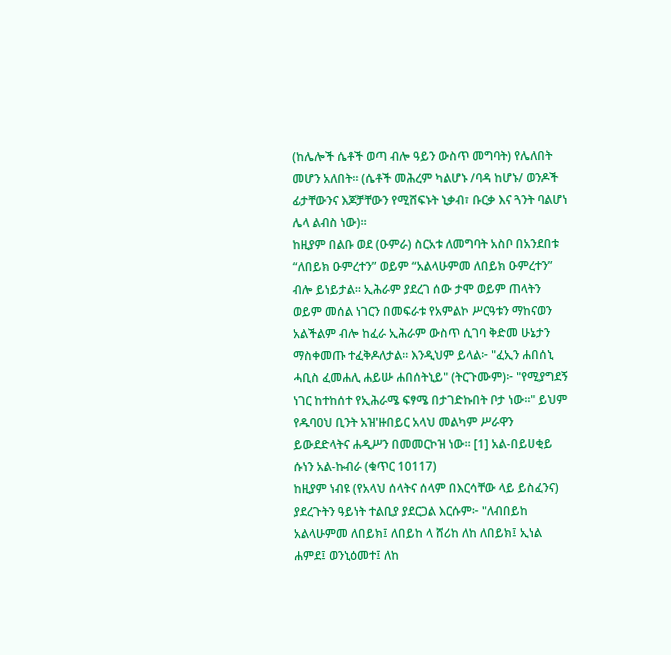(ከሌሎች ሴቶች ወጣ ብሎ ዓይን ውስጥ መግባት) የሌለበት መሆን አለበት። (ሴቶች መሕረም ካልሆኑ /ባዳ ከሆኑ/ ወንዶች ፊታቸውንና እጆቻቸውን የሚሸፍኑት ኒቃብ፣ ቡርቃ እና ጓንት ባልሆነ ሌላ ልብስ ነው)።
ከዚያም በልቡ ወደ (ዑምራ) ስርአቱ ለመግባት አስቦ በአንደበቱ “ለበይክ ዑምረተን” ወይም “አልላሁምመ ለበይክ ዑምረተን” ብሎ ይነይታል። ኢሕራም ያደረገ ሰው ታሞ ወይም ጠላትን ወይም መሰል ነገርን በመፍራቱ የአምልኮ ሥርዓቱን ማከናወን አልችልም ብሎ ከፈራ ኢሕራም ውስጥ ሲገባ ቅድመ ሁኔታን ማስቀመጡ ተፈቅዶለታል። እንዲህም ይላል፦ "ፈኢን ሐበሰኒ ሓቢስ ፈመሐሊ ሐይሡ ሐበሰትኒይ" (ትርጉሙም)፦ "የሚያግደኝ ነገር ከተከሰተ የኢሕራሜ ፍፃሜ በታገድኩበት ቦታ ነው።" ይህም የዱባዐህ ቢንት አዝ'ዙበይር አላህ መልካም ሥራዋን ይውደድላትና ሐዲሥን በመመርኮዝ ነው። [1] አል-በይሀቂይ ሱነን አል-ኩብራ (ቁጥር 10117)
ከዚያም ነብዩ (የአላህ ሰላትና ሰላም በእርሳቸው ላይ ይስፈንና) ያደረጉትን ዓይነት ተልቢያ ያደርጋል እርሱም፦ "ለብበይከ አልላሁምመ ለበይክ፤ ለበይከ ላ ሸሪከ ለከ ለበይክ፤ ኢነል ሐምደ፤ ወንኒዕመተ፤ ለከ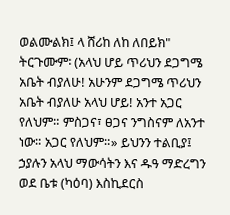ወልሙልክ፤ ላ ሸሪከ ለከ ለበይክ" ትርጉሙም፡ (አላህ ሆይ ጥሪህን ደጋግሜ አቤት ብያለሁ! አሁንም ደጋግሜ ጥሪህን አቤት ብያለሁ አላህ ሆይ! አንተ አጋር የለህም። ምስጋና፣ ፀጋና ንግስናም ለአንተ ነው። አጋር የለህም።» ይህንን ተልቢያ፤ ኃያሉን አላህ ማውሳትን እና ዱዓ ማድረግን ወደ ቤቱ (ካዕባ) እስኪደርስ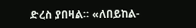ድረስ ያበዛል። «ለበይከል-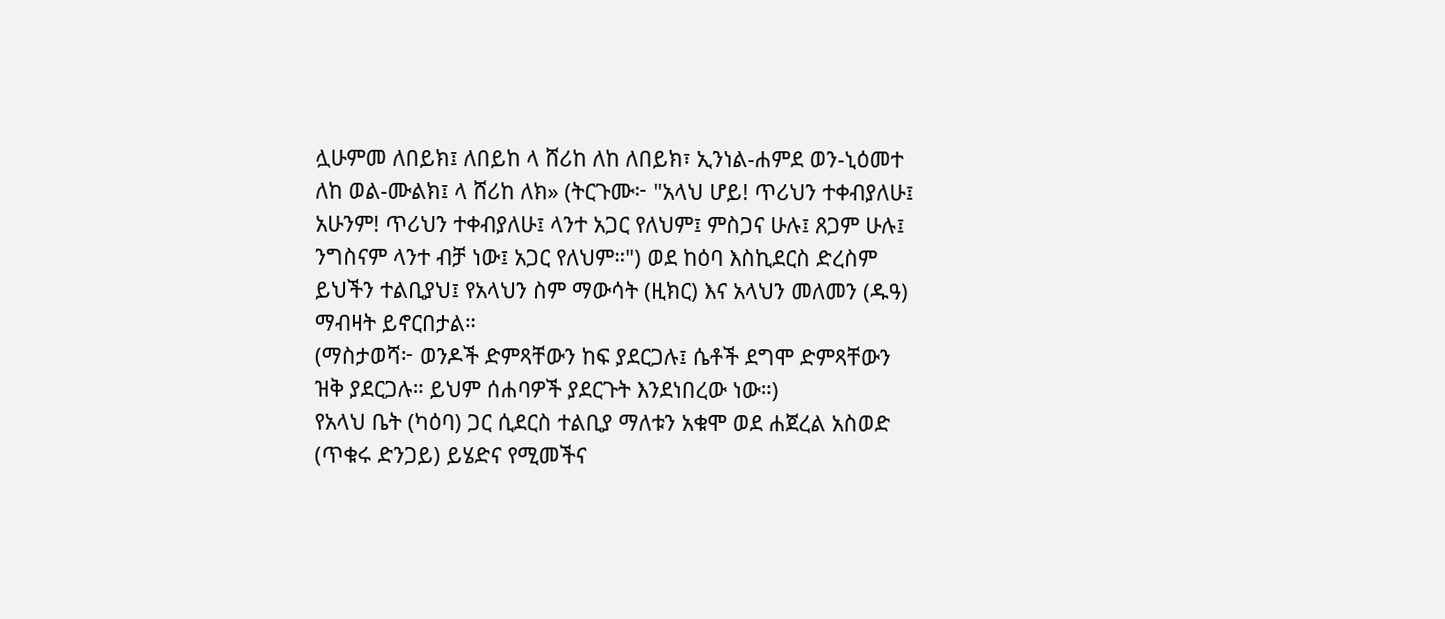ሏሁምመ ለበይክ፤ ለበይከ ላ ሸሪከ ለከ ለበይክ፣ ኢንነል-ሐምደ ወን-ኒዕመተ ለከ ወል-ሙልክ፤ ላ ሸሪከ ለክ» (ትርጉሙ፦ "አላህ ሆይ! ጥሪህን ተቀብያለሁ፤ አሁንም! ጥሪህን ተቀብያለሁ፤ ላንተ አጋር የለህም፤ ምስጋና ሁሉ፤ ጸጋም ሁሉ፤ ንግስናም ላንተ ብቻ ነው፤ አጋር የለህም።") ወደ ከዕባ እስኪደርስ ድረስም ይህችን ተልቢያህ፤ የአላህን ስም ማውሳት (ዚክር) እና አላህን መለመን (ዱዓ) ማብዛት ይኖርበታል።
(ማስታወሻ፦ ወንዶች ድምጻቸውን ከፍ ያደርጋሉ፤ ሴቶች ደግሞ ድምጻቸውን ዝቅ ያደርጋሉ። ይህም ሰሐባዎች ያደርጉት እንደነበረው ነው።)
የአላህ ቤት (ካዕባ) ጋር ሲደርስ ተልቢያ ማለቱን አቁሞ ወደ ሐጀረል አስወድ (ጥቁሩ ድንጋይ) ይሄድና የሚመችና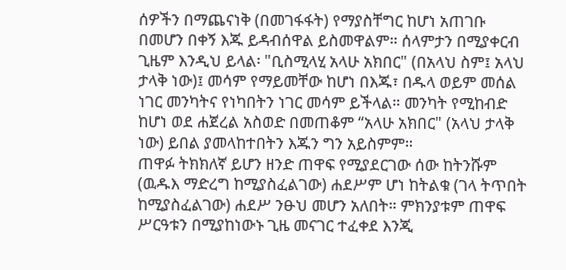ሰዎችን በማጨናነቅ (በመገፋፋት) የማያስቸግር ከሆነ አጠገቡ በመሆን በቀኝ እጁ ይዳብሰዋል ይስመዋልም። ሰላምታን በሚያቀርብ ጊዜም እንዲህ ይላል፡ "ቢስሚላሂ አላሁ አክበር" (በአላህ ስም፤ አላህ ታላቅ ነው)፤ መሳም የማይመቸው ከሆነ በእጁ፣ በዱላ ወይም መሰል ነገር መንካትና የነካበትን ነገር መሳም ይችላል። መንካት የሚከብድ ከሆነ ወደ ሐጀረል አስወድ በመጠቆም “አላሁ አክበር" (አላህ ታላቅ ነው) ይበል ያመላከተበትን እጁን ግን አይስምም።
ጠዋፉ ትክክለኛ ይሆን ዘንድ ጠዋፍ የሚያደርገው ሰው ከትንሹም (ዉዱእ ማድረግ ከሚያስፈልገው) ሐደሥም ሆነ ከትልቁ (ገላ ትጥበት ከሚያስፈልገው) ሐደሥ ንፁህ መሆን አለበት። ምክንያቱም ጠዋፍ ሥርዓቱን በሚያከነውኑ ጊዜ መናገር ተፈቀደ እንጂ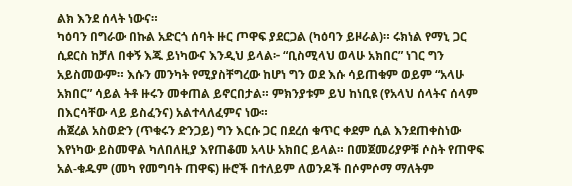ልክ እንደ ሰላት ነውና።
ካዕባን በግራው በኩል አድርጎ ሰባት ዙር ጦዋፍ ያደርጋል (ካዕባን ይዞራል)። ሩክነል የማኒ ጋር ሲደርስ ከቻለ በቀኝ እጁ ይነካውና እንዲህ ይላል፦ “ቢስሚላህ ወላሁ አክበር” ነገር ግን አይስመውም። እሱን መንካት የሚያስቸግረው ከሆነ ግን ወደ እሱ ሳይጠቁም ወይም “አላሁ አክበር” ሳይል ትቶ ዙሩን መቀጠል ይኖርበታል። ምክንያቱም ይህ ከነቢዩ (የአላህ ሰላትና ሰላም በእርሳቸው ላይ ይስፈንና) አልተላለፈምና ነው።
ሐጀረል አስወድን (ጥቁሩን ድንጋይ) ግን እርሱ ጋር በደረሰ ቁጥር ቀደም ሲል እንደጠቀስነው እየነካው ይስመዋል ካለበለዚያ እየጠቆመ አላሁ አክበር ይላል። በመጀመሪያዎቹ ሶስት የጠዋፍ አል-ቁዱም (መካ የመግባት ጠዋፍ) ዙሮች በተለይም ለወንዶች በሶምሶማ ማለትም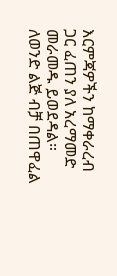እርምጃዎችን ከማቀራረብ ጋር ፈጠን ያለ አረማመድ መራመዱ ይወደዳል። ለወንድ ልጅ ብቻ በጠዋፈል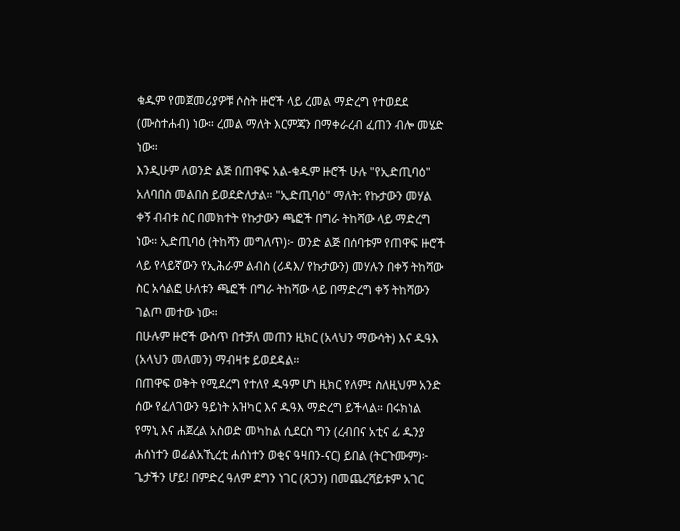ቁዱም የመጀመሪያዎቹ ሶስት ዙሮች ላይ ረመል ማድረግ የተወደደ (ሙስተሐብ) ነው። ረመል ማለት እርምጃን በማቀራረብ ፈጠን ብሎ መሄድ ነው።
እንዲሁም ለወንድ ልጅ በጠዋፍ አል-ቁዱም ዙሮች ሁሉ "የኢድጢባዕ" አለባበስ መልበስ ይወደድለታል። "ኢድጢባዕ" ማለት: የኩታውን መሃል ቀኝ ብብቱ ስር በመክተት የኩታውን ጫፎች በግራ ትከሻው ላይ ማድረግ ነው። ኢድጢባዕ (ትከሻን መግለጥ)፦ ወንድ ልጅ በሰባቱም የጠዋፍ ዙሮች ላይ የላይኛውን የኢሕራም ልብስ (ሪዳእ/ የኩታውን) መሃሉን በቀኝ ትከሻው ስር አሳልፎ ሁለቱን ጫፎች በግራ ትከሻው ላይ በማድረግ ቀኝ ትከሻውን ገልጦ መተው ነው።
በሁሉም ዙሮች ውስጥ በተቻለ መጠን ዚክር (አላህን ማውሳት) እና ዱዓእ (አላህን መለመን) ማብዛቱ ይወደዳል።
በጠዋፍ ወቅት የሚደረግ የተለየ ዱዓም ሆነ ዚክር የለም፤ ስለዚህም አንድ ሰው የፈለገውን ዓይነት አዝካር እና ዱዓእ ማድረግ ይችላል። በሩክነል የማኒ እና ሐጀረል አስወድ መካከል ሲደርስ ግን (ረብበና አቲና ፊ ዱንያ ሐሰነተን ወፊልአኺረቲ ሐሰነተን ወቂና ዓዛበን-ናር) ይበል (ትርጉሙም)፦ ጌታችን ሆይ! በምድረ ዓለም ደግን ነገር (ጸጋን) በመጨረሻይቱም አገር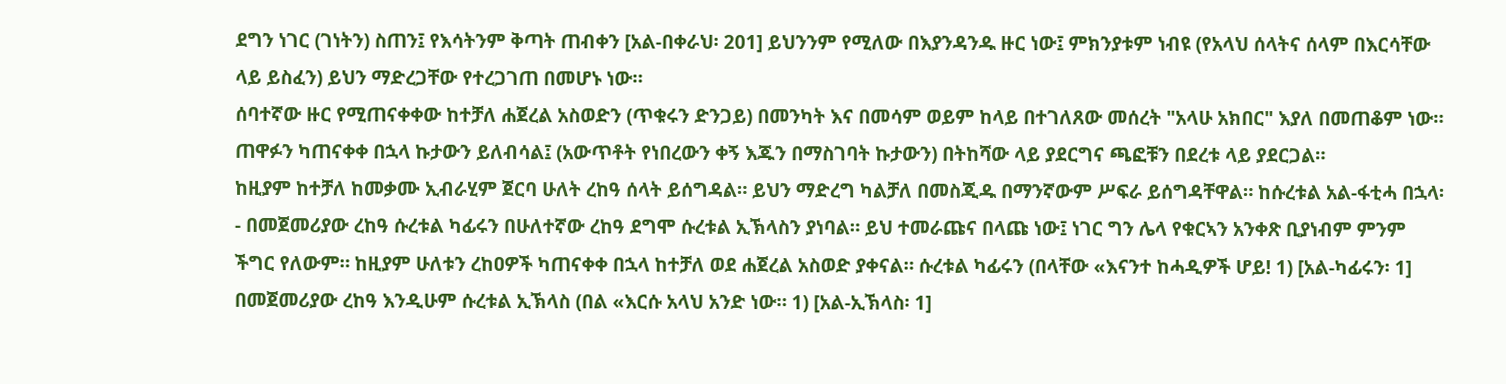ደግን ነገር (ገነትን) ስጠን፤ የእሳትንም ቅጣት ጠብቀን [አል-በቀራህ፡ 201] ይህንንም የሚለው በእያንዳንዱ ዙር ነው፤ ምክንያቱም ነብዩ (የአላህ ሰላትና ሰላም በእርሳቸው ላይ ይስፈን) ይህን ማድረጋቸው የተረጋገጠ በመሆኑ ነው።
ሰባተኛው ዙር የሚጠናቀቀው ከተቻለ ሐጀረል አስወድን (ጥቁሩን ድንጋይ) በመንካት እና በመሳም ወይም ከላይ በተገለጸው መሰረት "አላሁ አክበር" እያለ በመጠቆም ነው። ጠዋፉን ካጠናቀቀ በኋላ ኩታውን ይለብሳል፤ (አውጥቶት የነበረውን ቀኝ እጁን በማስገባት ኩታውን) በትከሻው ላይ ያደርግና ጫፎቹን በደረቱ ላይ ያደርጋል።
ከዚያም ከተቻለ ከመቃሙ ኢብራሂም ጀርባ ሁለት ረከዓ ሰላት ይሰግዳል። ይህን ማድረግ ካልቻለ በመስጂዱ በማንኛውም ሥፍራ ይሰግዳቸዋል። ከሱረቱል አል-ፋቲሓ በኋላ፡- በመጀመሪያው ረከዓ ሱረቱል ካፊሩን በሁለተኛው ረከዓ ደግሞ ሱረቱል ኢኽላስን ያነባል። ይህ ተመራጩና በላጩ ነው፤ ነገር ግን ሌላ የቁርኣን አንቀጽ ቢያነብም ምንም ችግር የለውም። ከዚያም ሁለቱን ረከዐዎች ካጠናቀቀ በኋላ ከተቻለ ወደ ሐጀረል አስወድ ያቀናል። ሱረቱል ካፊሩን (በላቸው «እናንተ ከሓዲዎች ሆይ! 1) [አል-ካፊሩን፡ 1] በመጀመሪያው ረከዓ እንዲሁም ሱረቱል ኢኽላስ (በል «እርሱ አላህ አንድ ነው። 1) [አል-ኢኽላስ፡ 1]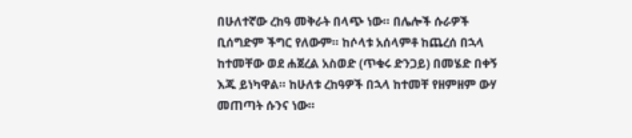በሁለተኛው ረከዓ መቅራት በላጭ ነው። በሌሎች ሱራዎች ቢሰግድም ችግር የለውም። ከሶላቱ አሰላምቶ ከጨረሰ በኋላ ከተመቸው ወደ ሐጀረል አስወድ (ጥቁሩ ድንጋይ) በመሄድ በቀኝ እጁ ይነካዋል። ከሁለቱ ረከዓዎች በኋላ ከተመቸ የዘምዘም ውሃ መጠጣት ሱንና ነው።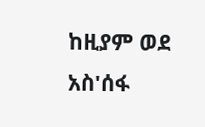ከዚያም ወደ አስ'ሰፋ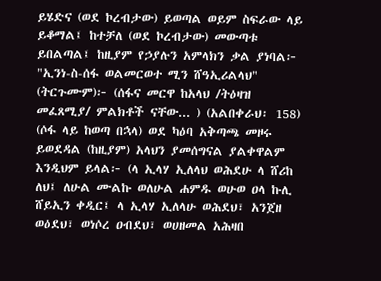ይሄድና (ወደ ኮረብታው) ይወጣል ወይም ስፍራው ላይ ይቆማል፤ ከተቻለ (ወደ ኮረብታው) መውጣቱ ይበልጣል፤ ከዚያም የኃያሉን አምላክን ቃል ያነባል፦ "ኢንነ-ስ-ሰፋ ወልመርወተ ሚን ሸዓኢሪልላህ" (ትርጉሙም)፦ (ሰፋና መርዋ ከአላህ /ትዕዛዝ መፈጸሚያ/ ምልክቶች ናቸው... ) (አልበቀራህ፡ 158)
(ሶፋ ላይ ከወጣ በኋላ) ወደ ካዕባ አቅጣጫ መዞሩ ይወደዳል (ከዚያም) አላህን ያመሰግናል ያልቀዋልም እንዲህም ይላል፦ (ላ ኢላሃ ኢለላህ ወሕደሁ ላ ሸሪከ ለህ፤ ለሁል ሙልኩ ወለሁል ሐምዱ ወሁወ ዐላ ኩሊ ሸይኢን ቀዲር፤ ላ ኢላሃ ኢለላሁ ወሕደህ፣ አንጀዘ ወዕደህ፣ ወነሶረ ዐብደህ፣ ወሀዘመል አሕዛበ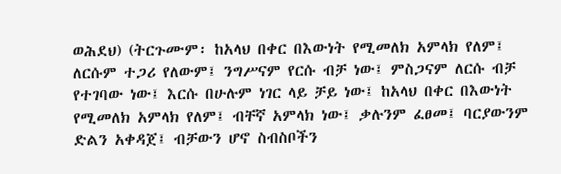ወሕደህ) (ትርጉሙም፡ ከአላህ በቀር በእውነት የሚመለክ አምላክ የለም፤ ለርሱም ተጋሪ የለውም፤ ንግሥናም የርሱ ብቻ ነው፤ ምስጋናም ለርሱ ብቻ የተገባው ነው፤ እርሱ በሁሉም ነገር ላይ ቻይ ነው፤ ከአላህ በቀር በእውነት የሚመለክ አምላክ የለም፤ ብቸኛ አምላክ ነው፤ ቃሉንም ፈፀመ፤ ባርያውንም ድልን አቀዳጀ፤ ብቻውን ሆኖ ስብስቦችን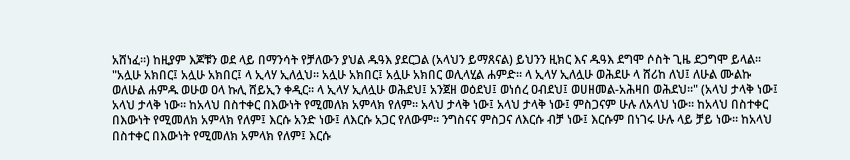አሸነፈ።) ከዚያም እጆቹን ወደ ላይ በማንሳት የቻለውን ያህል ዱዓእ ያደርጋል (አላህን ይማጸናል) ይህንን ዚክር እና ዱዓእ ደግሞ ሶስት ጊዜ ደጋግሞ ይላል። "አሏሁ አክበር፤ አሏሁ አክበር፤ ላ ኢላሃ ኢለሏህ። አሏሁ አክበር፤ አሏሁ አክበር ወሊላሂል ሐምድ። ላ ኢላሃ ኢለሏሁ ወሕደሁ ላ ሸሪከ ለህ፤ ለሁል ሙልኩ ወለሁል ሐምዱ ወሁወ ዐላ ኩሊ ሸይኢን ቀዲር። ላ ኢላሃ ኢለሏሁ ወሕደህ፤ አንጀዘ ወዕደህ፤ ወነሰረ ዐብደህ፤ ወሀዘመል-አሕዛበ ወሕደህ።" (አላህ ታላቅ ነው፤ አላህ ታላቅ ነው። ከአላህ በስተቀር በእውነት የሚመለክ አምላክ የለም። አላህ ታላቅ ነው፤ አላህ ታላቅ ነው፤ ምስጋናም ሁሉ ለአላህ ነው። ከአላህ በስተቀር በእውነት የሚመለክ አምላክ የለም፤ እርሱ አንድ ነው፤ ለእርሱ አጋር የለውም። ንግስናና ምስጋና ለእርሱ ብቻ ነው፤ እርሱም በነገሩ ሁሉ ላይ ቻይ ነው። ከአላህ በስተቀር በእውነት የሚመለክ አምላክ የለም፤ እርሱ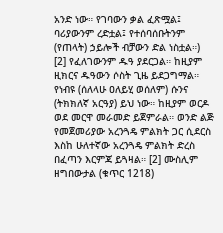አንድ ነው። የገባውን ቃል ፈጽሟል፤ ባሪያውንም ረድቷል፤ የተሰባሰቡትንም (የጠላት) ኃይሎች ብቻውን ድል ነስቷል።) [2] የፈለገውንም ዱዓ ያደርጋል። ከዚያም ዚክርና ዱዓውን ሶስት ጊዜ ይደጋግማል። የነብዩ (ሰለላሁ ዐለይሂ ወሰለም) ሱንና (ትክክለኛ አርዓያ) ይህ ነው። ከዚያም ወርዶ ወደ መርዋ መራመድ ይጀምራል። ወንድ ልጅ የመጀመሪያው አረንጓዴ ምልክት ጋር ሲደርስ እስከ ሁለተኛው አረንጓዴ ምልክት ድረስ በፈጣን እርምጃ ይጓዛል። [2] ሙስሊም ዘግበውታል (ቁጥር 1218)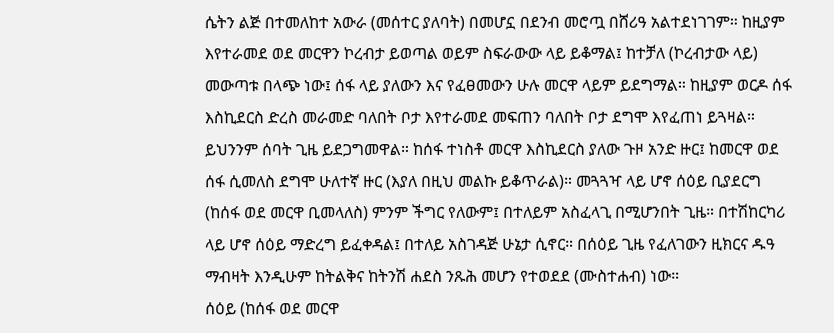ሴትን ልጅ በተመለከተ አውራ (መሰተር ያለባት) በመሆኗ በደንብ መሮጧ በሸሪዓ አልተደነገገም። ከዚያም እየተራመደ ወደ መርዋን ኮረብታ ይወጣል ወይም ስፍራውው ላይ ይቆማል፤ ከተቻለ (ኮረብታው ላይ) መውጣቱ በላጭ ነው፤ ሰፋ ላይ ያለውን እና የፈፀመውን ሁሉ መርዋ ላይም ይደግማል። ከዚያም ወርዶ ሰፋ እስኪደርስ ድረስ መራመድ ባለበት ቦታ እየተራመደ መፍጠን ባለበት ቦታ ደግሞ እየፈጠነ ይጓዛል። ይህንንም ሰባት ጊዜ ይደጋግመዋል። ከሰፋ ተነስቶ መርዋ እስኪደርስ ያለው ጉዞ አንድ ዙር፤ ከመርዋ ወደ ሰፋ ሲመለስ ደግሞ ሁለተኛ ዙር (እያለ በዚህ መልኩ ይቆጥራል)። መጓጓዣ ላይ ሆኖ ሰዕይ ቢያደርግ (ከሰፋ ወደ መርዋ ቢመላለስ) ምንም ችግር የለውም፤ በተለይም አስፈላጊ በሚሆንበት ጊዜ። በተሽከርካሪ ላይ ሆኖ ሰዕይ ማድረግ ይፈቀዳል፤ በተለይ አስገዳጅ ሁኔታ ሲኖር። በሰዕይ ጊዜ የፈለገውን ዚክርና ዱዓ ማብዛት እንዲሁም ከትልቅና ከትንሽ ሐደስ ንጹሕ መሆን የተወደደ (ሙስተሐብ) ነው።
ሰዕይ (ከሰፋ ወደ መርዋ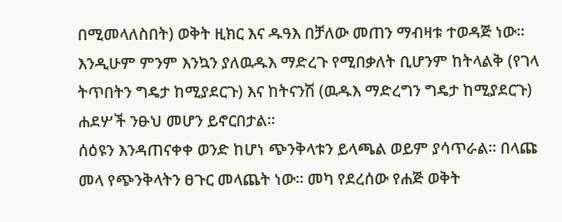በሚመላለስበት) ወቅት ዚክር እና ዱዓእ በቻለው መጠን ማብዛቱ ተወዳጅ ነው። እንዲሁም ምንም እንኳን ያለዉዱእ ማድረጉ የሚበቃለት ቢሆንም ከትላልቅ (የገላ ትጥበትን ግዴታ ከሚያደርጉ) እና ከትናንሽ (ዉዱእ ማድረግን ግዴታ ከሚያደርጉ) ሐደሦች ንፁህ መሆን ይኖርበታል።
ሰዕዩን እንዳጠናቀቀ ወንድ ከሆነ ጭንቅላቱን ይላጫል ወይም ያሳጥራል። በላጩ መላ የጭንቅላትን ፀጉር መላጨት ነው። መካ የደረሰው የሐጅ ወቅት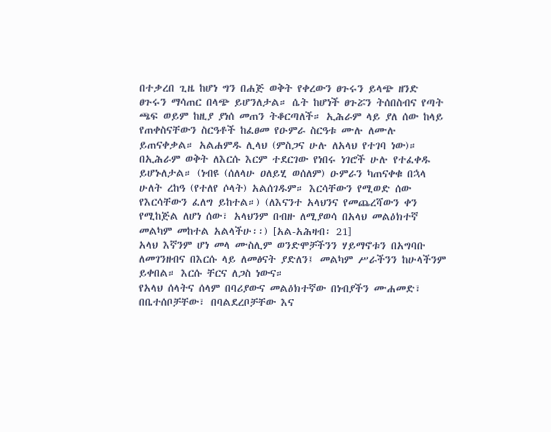በተቃረበ ጊዜ ከሆነ ግን በሐጅ ወቅት የቀረውን ፀጉሩን ይላጭ ዘንድ ፀጉሩን ማሳጠር በላጭ ይሆንለታል። ሴት ከሆነች ፀጉሯን ትሰበስብና የጣት ጫፍ ወይም ከዚያ ያነሰ መጠን ትቆርጣለች። ኢሕራም ላይ ያለ ሰው ከላይ የጠቀስናቸውን ስርዓቶች ከፈፀመ የዑምራ ስርዓቱ ሙሉ ለሙሉ ይጠናቀቃል። አልሐምዱ ሊላህ (ምስጋና ሁሉ ለአላህ የተገባ ነው)። በኢሕራም ወቅት ለእርሱ እርም ተደርገው የነበሩ ነገሮች ሁሉ የተፈቀዱ ይሆኑለታል። (ነብዩ (ሰለላሁ ዐለይሂ ወሰለም) ዑምራን ካጠናቀቁ በኋላ ሁለት ረከዓ (የተለየ ሶላት) አልሰገዱም። እርሳቸውን የሚወድ ሰው የእርሳቸውን ፈለግ ይከተል።) (ለእናንተ አላህንና የመጨረሻውን ቀን የሚከጅል ለሆነ ሰው፣ አላህንም በብዙ ለሚያወሳ በአላህ መልዕክተኛ መልካም መከተል አልላችሁ፡፡) [አል-አሕዛብ፡ 21]
አላህ እኛንም ሆነ መላ ሙስሊም ወንድሞቻችንን ሃይማኖቱን በአግባቡ ለመገንዘብና በእርሱ ላይ ለመፅናት ያድለን፤ መልካም ሥራችንን ከሁላችንም ይቀበል። እርሱ ቸርና ለጋስ ነውና።
የአላህ ሰላትና ሰላም በባሪያውና መልዕክተኛው በነብያችን ሙሐመድ፣ በቤተሰቦቻቸው፣ በባልደረቦቻቸው እና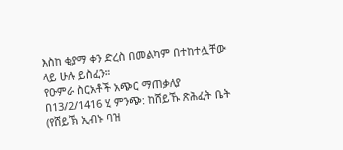እስከ ቂያማ ቀን ድረስ በመልካም በተከተሏቸው ላይ ሁሉ ይስፈን።
የዑምራ ስርአቶች አጭር ማጠቃለያ በ13/2/1416 ሂ ምንጭ: ከሸይኹ ጽሕፈት ቤት (የሸይኽ ኢብኑ ባዝ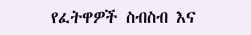የፈትዋዎች ስብስብ እና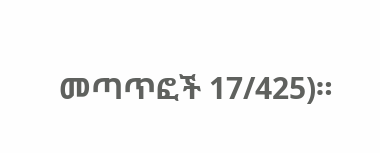መጣጥፎች 17/425)።